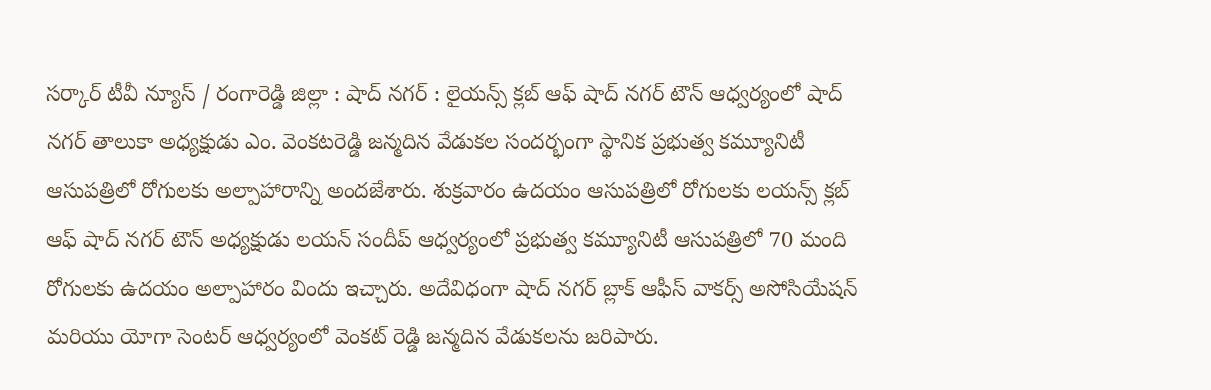సర్కార్ టీవీ న్యూస్ / రంగారెడ్డి జిల్లా : షాద్ నగర్ : లైయన్స్ క్లబ్ ఆఫ్ షాద్ నగర్ టౌన్ ఆధ్వర్యంలో షాద్ నగర్ తాలుకా అధ్యక్షుడు ఎం. వెంకటరెడ్డి జన్మదిన వేడుకల సందర్భంగా స్థానిక ప్రభుత్వ కమ్యూనిటీ ఆసుపత్రిలో రోగులకు అల్పాహారాన్ని అందజేశారు. శుక్రవారం ఉదయం ఆసుపత్రిలో రోగులకు లయన్స్ క్లబ్ ఆఫ్ షాద్ నగర్ టౌన్ అధ్యక్షుడు లయన్ సందీప్ ఆధ్వర్యంలో ప్రభుత్వ కమ్యూనిటీ ఆసుపత్రిలో 70 మంది రోగులకు ఉదయం అల్పాహారం విందు ఇచ్చారు. అదేవిధంగా షాద్ నగర్ బ్లాక్ ఆఫీస్ వాకర్స్ అసోసియేషన్ మరియు యోగా సెంటర్ ఆధ్వర్యంలో వెంకట్ రెడ్డి జన్మదిన వేడుకలను జరిపారు.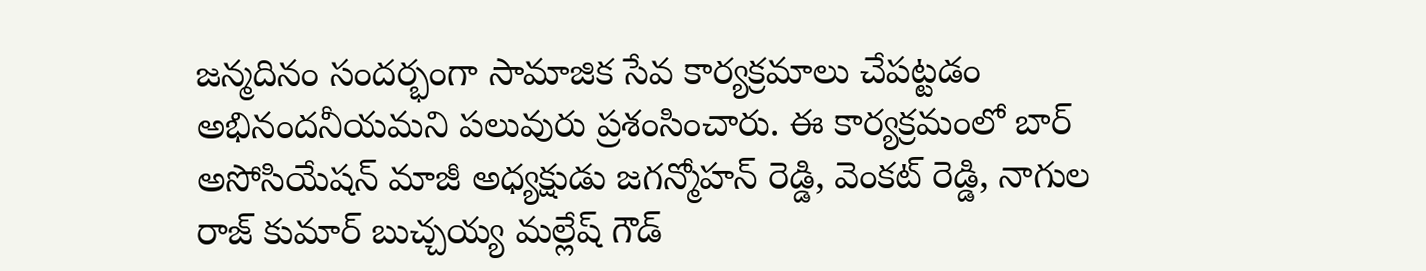జన్మదినం సందర్భంగా సామాజిక సేవ కార్యక్రమాలు చేపట్టడం అభినందనీయమని పలువురు ప్రశంసించారు. ఈ కార్యక్రమంలో బార్ అసోసియేషన్ మాజీ అధ్యక్షుడు జగన్మోహన్ రెడ్డి, వెంకట్ రెడ్డి, నాగుల రాజ్ కుమార్ బుచ్చయ్య మల్లేష్ గౌడ్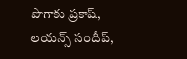పొగాకు ప్రకాష్, లయన్స్ సందీప్,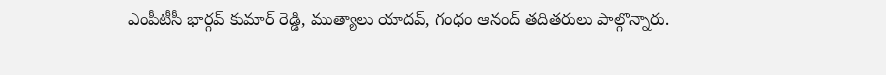ఎంపీటీసీ భార్గవ్ కుమార్ రెడ్డి, ముత్యాలు యాదవ్, గంధం ఆనంద్ తదితరులు పాల్గొన్నారు.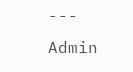---
Admin